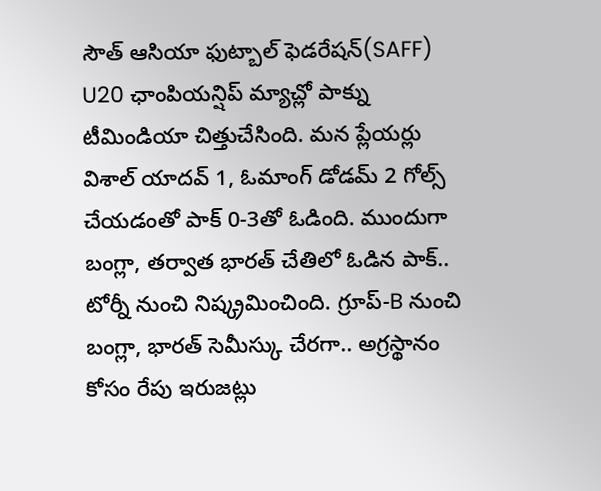సౌత్ ఆసియా ఫుట్బాల్ ఫెడరేషన్(SAFF) U20 ఛాంపియన్షిప్ మ్యాచ్లో పాక్ను టీమిండియా చిత్తుచేసింది. మన ప్లేయర్లు విశాల్ యాదవ్ 1, ఓమాంగ్ డోడమ్ 2 గోల్స్ చేయడంతో పాక్ 0-3తో ఓడింది. ముందుగా బంగ్లా, తర్వాత భారత్ చేతిలో ఓడిన పాక్.. టోర్నీ నుంచి నిష్క్రమించింది. గ్రూప్-B నుంచి బంగ్లా, భారత్ సెమీస్కు చేరగా.. అగ్రస్థానం కోసం రేపు ఇరుజట్లు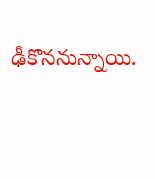ఢీకొననున్నాయి.